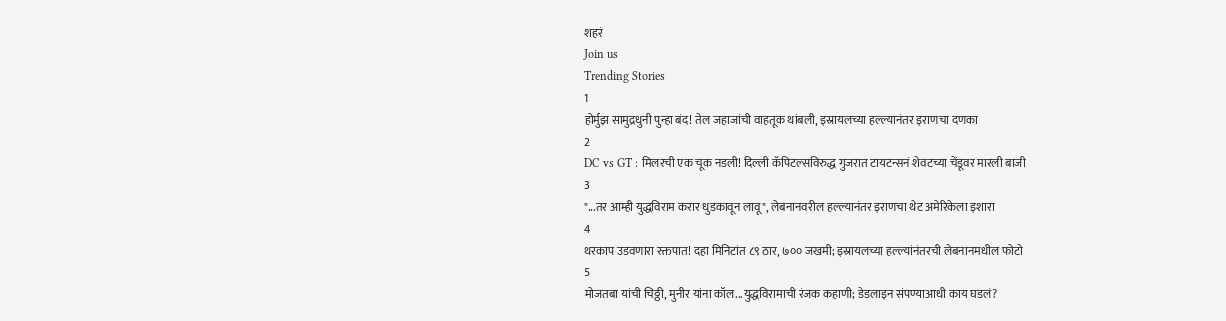शहरं
Join us
Trending Stories
1
होर्मुझ सामुद्रधुनी पुन्हा बंद! तेल जहाजांची वाहतूक थांबली, इस्रायलच्या हल्ल्यानंतर इराणचा दणका
2
DC vs GT : मिलरची एक चूक नडली! दिल्ली कॅपिटल्सविरुद्ध गुजरात टायटन्सनं शेवटच्या चेंडूवर मारली बाजी
3
"...तर आम्ही युद्धविराम करार धुडकावून लावू", लेबनानवरील हल्ल्यानंतर इराणचा थेट अमेरिकेला इशारा
4
थरकाप उडवणारा रक्तपात! दहा मिनिटांत ८९ ठार, ७०० जखमी; इस्रायलच्या हल्ल्यांनंतरची लेबनानमधील फोटो
5
मोजतबा यांची चिठ्ठी, मुनीर यांना कॉल...युद्धविरामाची रंजक कहाणी; डेडलाइन संपण्याआधी काय घडलं?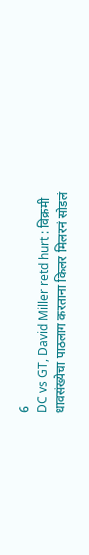6
DC vs GT, David Miller retd hurt : विक्रमी धावसंख्येचा पाठलाग करताना किलर मिलरनं सोडलं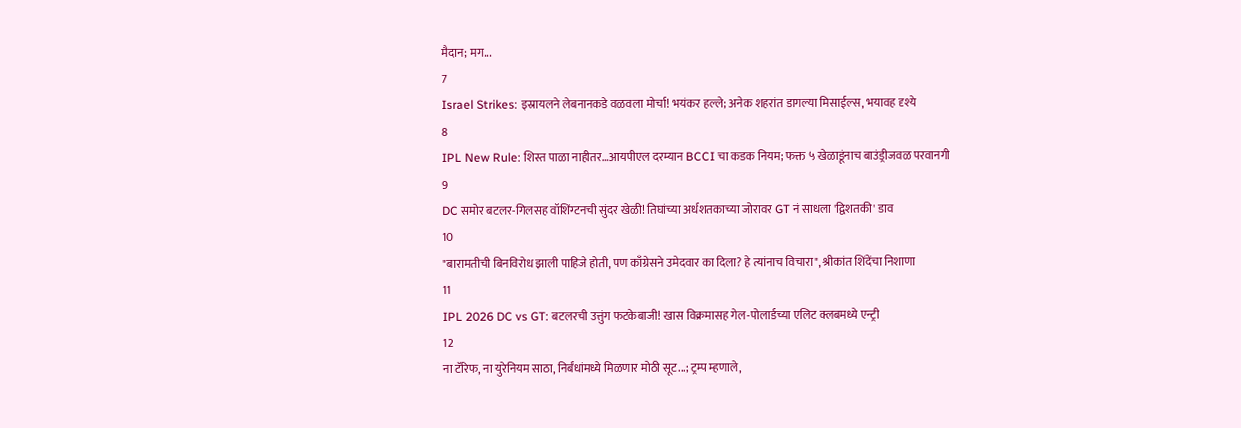मैदान; मग...
7
Israel Strikes: इस्रायलने लेबनानकडे वळवला मोर्चा! भयंकर हल्ले; अनेक शहरांत डागल्या मिसाईल्स, भयावह दृश्ये
8
IPL New Rule: शिस्त पाळा नाहीतर…आयपीएल दरम्यान BCCI चा कडक नियम; फक्त ५ खेळाडूंनाच बाउंड्रीजवळ परवानगी
9
DC समोर बटलर-गिलसह वॉशिंग्टनची सुंदर खेळी! तिघांच्या अर्धशतकाच्या जोरावर GT नं साधला 'द्विशतकी' डाव
10
"बारामतीची बिनविरोध झाली पाहिजे होती, पण काँग्रेसने उमेदवार का दिला? हे त्यांनाच विचारा", श्रीकांत शिंदेंचा निशाणा
11
IPL 2026 DC vs GT: बटलरची उत्तुंग फटकेबाजी! खास विक्रमासह गेल-पोलार्डच्या एलिट क्लबमध्ये एन्ट्री
12
ना टॅरिफ, ना युरेनियम साठा, निर्बंधांमध्ये मिळणार मोठी सूट...; ट्रम्प म्हणाले,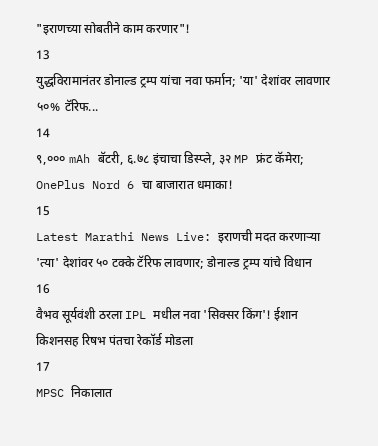"इराणच्या सोबतीने काम करणार"!
13
युद्धविरामानंतर डोनाल्ड ट्रम्प यांचा नवा फर्मान; 'या' देशांवर लावणार ५०% टॅरिफ...
14
९,००० mAh बॅटरी, ६.७८ इंचाचा डिस्प्ले, ३२ MP फ्रंट कॅमेरा; OnePlus Nord 6 चा बाजारात धमाका!
15
Latest Marathi News Live: इराणची मदत करणाऱ्या 'त्या' देशांवर ५० टक्के टॅरिफ लावणार; डोनाल्ड ट्रम्प यांचे विधान
16
वैभव सूर्यवंशी ठरला IPL मधील नवा 'सिक्सर किंग'! ईशान किशनसह रिषभ पंतचा रेकॉर्ड मोडला
17
MPSC निकालात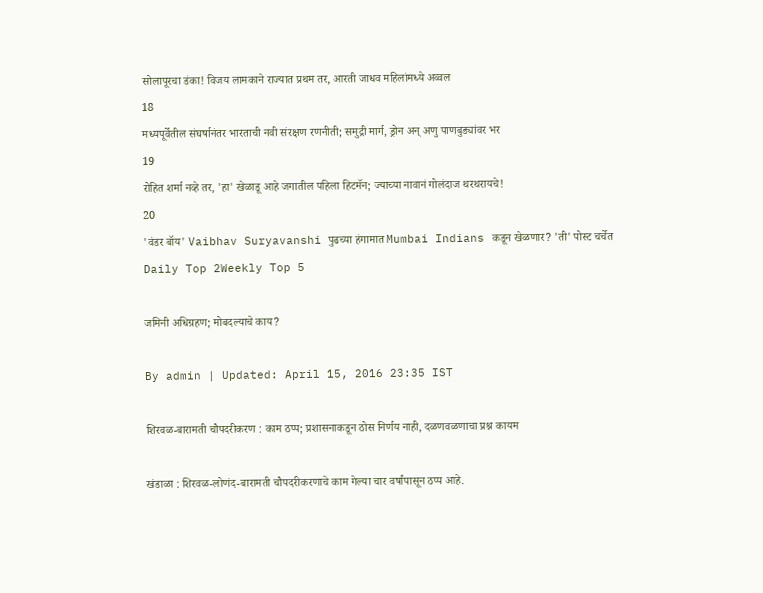सोलापूरचा डंका! विजय लामकाने राज्यात प्रथम तर, आरती जाधव महिलांमध्ये अव्वल
18
मध्यपूर्वेतील संघर्षानंतर भारताची नवी संरक्षण रणनीती; समुद्री मार्ग, ड्रोन अन् अणु पाणबुड्यांवर भर
19
रोहित शर्मा नव्हे तर, 'हा' खेळाडू आहे जगातील पहिला हिटमॅन; ज्याच्या नावानं गोलंदाज थरथरायचे!
20
'वंडर बॉय' Vaibhav Suryavanshi पुढच्या हंगामात Mumbai Indians कडून खेळणार? 'ती' पोस्ट चर्चेत
Daily Top 2Weekly Top 5

जमिनी अधिग्रहण; मोबदल्याचे काय?

By admin | Updated: April 15, 2016 23:35 IST

शिरवळ-बारामती चौपदरीकरण : काम ठप्प; प्रशासनाकडून ठोस निर्णय नाही, दळणवळणाचा प्रश्न कायम

खंडाळा : शिरवळ-लोणंद-बारामती चौपदरीकरणाचे काम गेल्या चार वर्षांपासून ठप्प आहे.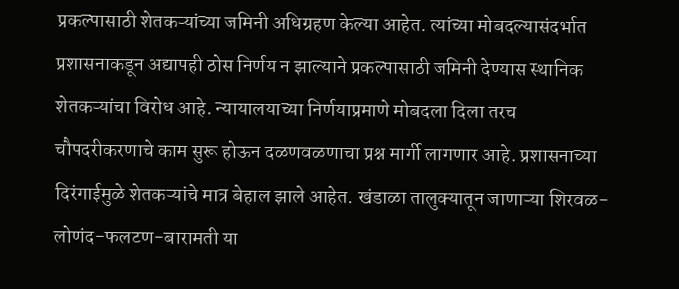प्रकल्पासाठी शेतकऱ्यांच्या जमिनी अधिग्रहण केल्या आहेत. त्यांच्या मोबदल्यासंदर्भात प्रशासनाकडून अद्यापही ठोस निर्णय न झाल्याने प्रकल्पासाठी जमिनी देण्यास स्थानिक शेतकऱ्यांचा विरोध आहे. न्यायालयाच्या निर्णयाप्रमाणे मोबदला दिला तरच चौपदरीकरणाचे काम सुरू होऊन दळणवळणाचा प्रश्न मार्गी लागणार आहे. प्रशासनाच्या दिरंगाईमुळे शेतकऱ्यांचे मात्र बेहाल झाले आहेत. खंडाळा तालुक्यातून जाणाऱ्या शिरवळ-लोणंद-फलटण-बारामती या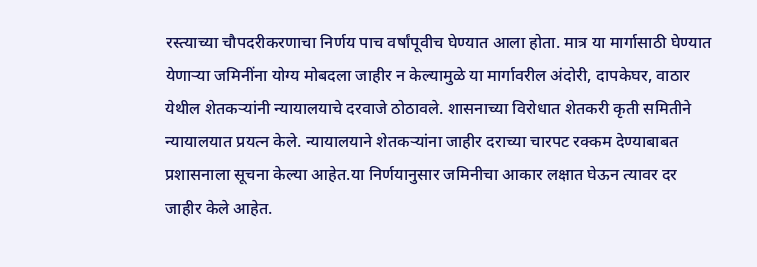रस्त्याच्या चौपदरीकरणाचा निर्णय पाच वर्षांपूवीच घेण्यात आला होता. मात्र या मार्गासाठी घेण्यात येणाऱ्या जमिनींना योग्य मोबदला जाहीर न केल्यामुळे या मार्गावरील अंदोरी, दापकेघर, वाठार येथील शेतकऱ्यांनी न्यायालयाचे दरवाजे ठोठावले. शासनाच्या विरोधात शेतकरी कृती समितीने न्यायालयात प्रयत्न केले. न्यायालयाने शेतकऱ्यांना जाहीर दराच्या चारपट रक्कम देण्याबाबत प्रशासनाला सूचना केल्या आहेत.या निर्णयानुसार जमिनीचा आकार लक्षात घेऊन त्यावर दर जाहीर केले आहेत.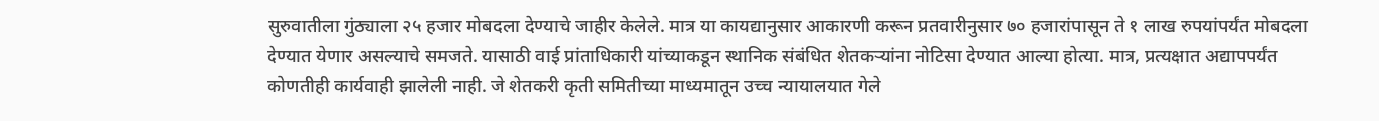सुरुवातीला गुंठ्याला २५ हजार मोबदला देण्याचे जाहीर केलेले. मात्र या कायद्यानुसार आकारणी करून प्रतवारीनुसार ७० हजारांपासून ते १ लाख रुपयांपर्यंत मोबदला देण्यात येणार असल्याचे समजते. यासाठी वाई प्रांताधिकारी यांच्याकडून स्थानिक संबंधित शेतकऱ्यांना नोटिसा देण्यात आल्या होत्या. मात्र, प्रत्यक्षात अद्यापपर्यंत कोणतीही कार्यवाही झालेली नाही. जे शेतकरी कृती समितीच्या माध्यमातून उच्च न्यायालयात गेले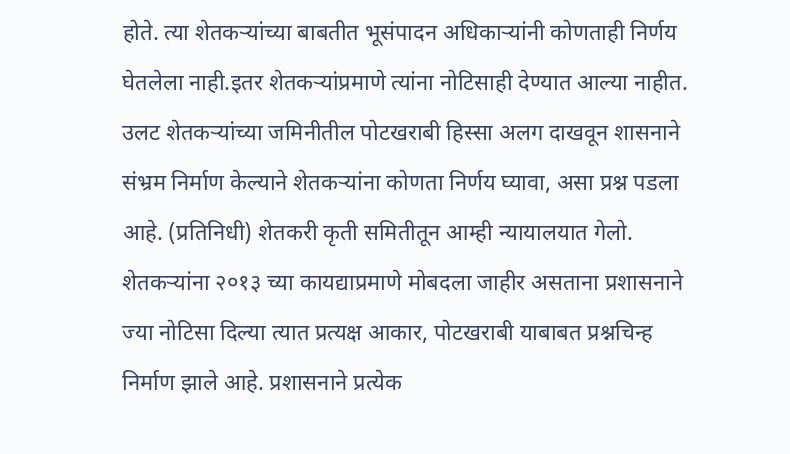होते. त्या शेतकऱ्यांच्या बाबतीत भूसंपादन अधिकाऱ्यांनी कोणताही निर्णय घेतलेला नाही.इतर शेतकऱ्यांप्रमाणे त्यांना नोटिसाही देण्यात आल्या नाहीत. उलट शेतकऱ्यांच्या जमिनीतील पोटखराबी हिस्सा अलग दाखवून शासनाने संभ्रम निर्माण केल्याने शेतकऱ्यांना कोणता निर्णय घ्यावा, असा प्रश्न पडला आहे. (प्रतिनिधी) शेतकरी कृती समितीतून आम्ही न्यायालयात गेलो. शेतकऱ्यांना २०१३ च्या कायद्याप्रमाणे मोबदला जाहीर असताना प्रशासनाने ज्या नोटिसा दिल्या त्यात प्रत्यक्ष आकार, पोटखराबी याबाबत प्रश्नचिन्ह निर्माण झाले आहे. प्रशासनाने प्रत्येक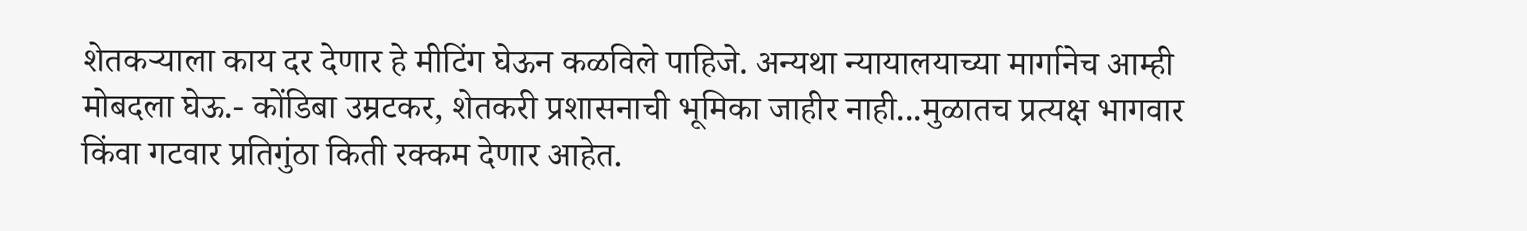शेतकऱ्याला काय दर देणार हे मीटिंग घेऊन कळविले पाहिजे. अन्यथा न्यायालयाच्या मार्गानेच आम्ही मोबदला घेऊ.- कोंडिबा उम्रटकर, शेतकरी प्रशासनाची भूमिका जाहीर नाही...मुळातच प्रत्यक्ष भागवार किंवा गटवार प्रतिगुंठा किती रक्कम देणार आहेत.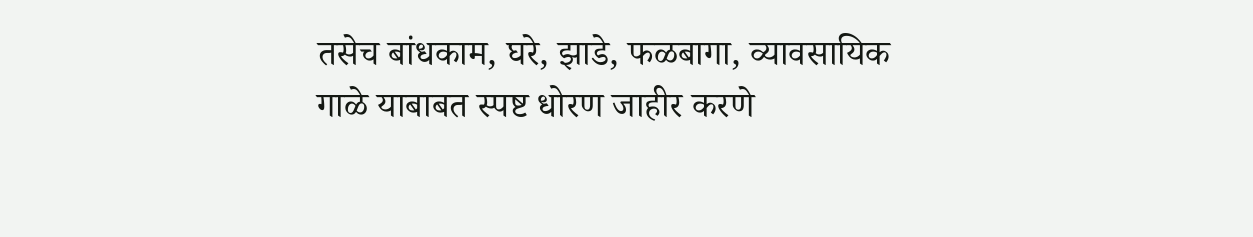तसेच बांधकाम, घरे, झाडे, फळबागा, व्यावसायिक गाळे याबाबत स्पष्ट धोरण जाहीर करणे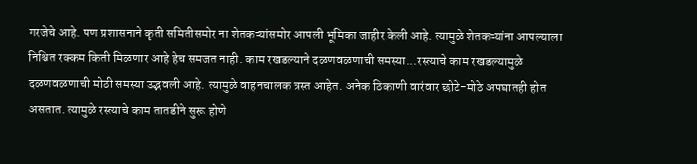गरजेचे आहे. पण प्रशासनाने कृती समितीसमोर ना शेतकऱ्यांसमोर आपली भूमिका जाहीर केली आहे. त्यामुळे शेतकऱ्यांना आपल्याला निश्चित रक्कम किती मिळणार आहे हेच समजत नाही. काम रखडल्याने दळणवळणाची समस्या...रस्त्याचे काम रखडल्यामुळे दळणवळणाची मोठी समस्या उद्भवली आहे. त्यामुळे वाहनचालक त्रस्त आहेत. अनेक ठिकाणी वारंवार छोटे-मोठे अपघातही होत असतात. त्यामुळे रस्त्याचे काम तातडीने सुरू होणे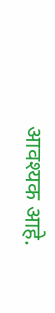आवश्यक आहे.